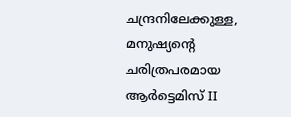ചന്ദ്രനിലേക്കുള്ള, മനുഷ്യന്റെ ചരിത്രപരമായ ആർട്ടെമിസ് II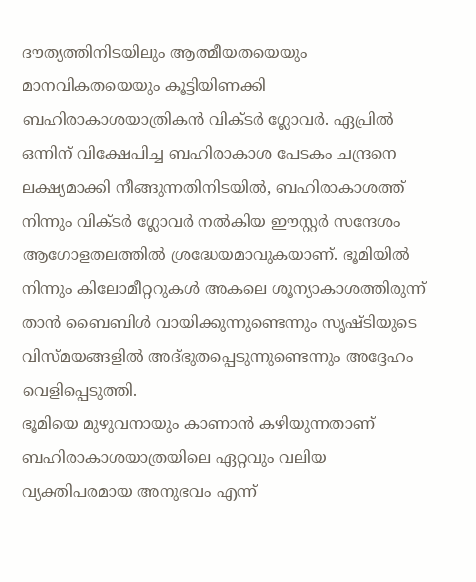ദൗത്യത്തിനിടയിലും ആത്മീയതയെയും മാനവികതയെയും കൂട്ടിയിണക്കി ബഹിരാകാശയാത്രികൻ വിക്ടർ ഗ്ലോവർ. ഏപ്രിൽ ഒന്നിന് വിക്ഷേപിച്ച ബഹിരാകാശ പേടകം ചന്ദ്രനെ ലക്ഷ്യമാക്കി നീങ്ങുന്നതിനിടയിൽ, ബഹിരാകാശത്ത് നിന്നും വിക്ടർ ഗ്ലോവർ നൽകിയ ഈസ്റ്റർ സന്ദേശം ആഗോളതലത്തിൽ ശ്രദ്ധേയമാവുകയാണ്. ഭൂമിയിൽ നിന്നും കിലോമീറ്ററുകൾ അകലെ ശൂന്യാകാശത്തിരുന്ന് താൻ ബൈബിൾ വായിക്കുന്നുണ്ടെന്നും സൃഷ്ടിയുടെ വിസ്മയങ്ങളിൽ അദ്ഭുതപ്പെടുന്നുണ്ടെന്നും അദ്ദേഹം വെളിപ്പെടുത്തി.
ഭൂമിയെ മുഴുവനായും കാണാൻ കഴിയുന്നതാണ് ബഹിരാകാശയാത്രയിലെ ഏറ്റവും വലിയ വ്യക്തിപരമായ അനുഭവം എന്ന്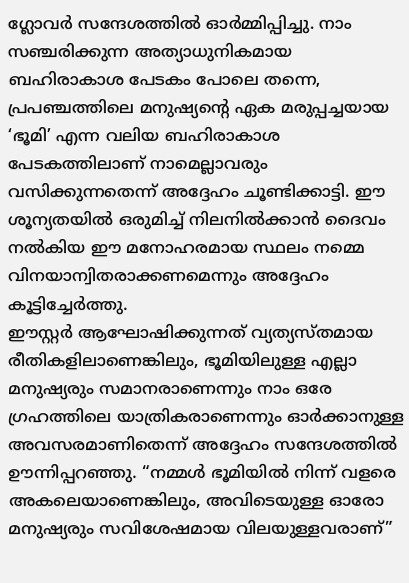ഗ്ലോവർ സന്ദേശത്തിൽ ഓർമ്മിപ്പിച്ചു. നാം സഞ്ചരിക്കുന്ന അത്യാധുനികമായ ബഹിരാകാശ പേടകം പോലെ തന്നെ, പ്രപഞ്ചത്തിലെ മനുഷ്യന്റെ ഏക മരുപ്പച്ചയായ ‘ഭൂമി’ എന്ന വലിയ ബഹിരാകാശ പേടകത്തിലാണ് നാമെല്ലാവരും വസിക്കുന്നതെന്ന് അദ്ദേഹം ചൂണ്ടിക്കാട്ടി. ഈ ശൂന്യതയിൽ ഒരുമിച്ച് നിലനിൽക്കാൻ ദൈവം നൽകിയ ഈ മനോഹരമായ സ്ഥലം നമ്മെ വിനയാന്വിതരാക്കണമെന്നും അദ്ദേഹം കൂട്ടിച്ചേർത്തു.
ഈസ്റ്റർ ആഘോഷിക്കുന്നത് വ്യത്യസ്തമായ രീതികളിലാണെങ്കിലും, ഭൂമിയിലുള്ള എല്ലാ മനുഷ്യരും സമാനരാണെന്നും നാം ഒരേ ഗ്രഹത്തിലെ യാത്രികരാണെന്നും ഓർക്കാനുള്ള അവസരമാണിതെന്ന് അദ്ദേഹം സന്ദേശത്തിൽ ഊന്നിപ്പറഞ്ഞു. “നമ്മൾ ഭൂമിയിൽ നിന്ന് വളരെ അകലെയാണെങ്കിലും, അവിടെയുള്ള ഓരോ മനുഷ്യരും സവിശേഷമായ വിലയുള്ളവരാണ്”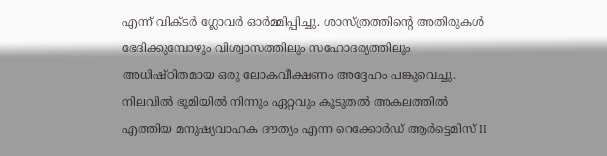എന്ന് വിക്ടർ ഗ്ലോവർ ഓർമ്മിപ്പിച്ചു. ശാസ്ത്രത്തിന്റെ അതിരുകൾ ഭേദിക്കുമ്പോഴും വിശ്വാസത്തിലും സഹോദര്യത്തിലും അധിഷ്ഠിതമായ ഒരു ലോകവീക്ഷണം അദ്ദേഹം പങ്കുവെച്ചു.
നിലവിൽ ഭൂമിയിൽ നിന്നും ഏറ്റവും കൂടുതൽ അകലത്തിൽ എത്തിയ മനുഷ്യവാഹക ദൗത്യം എന്ന റെക്കോർഡ് ആർട്ടെമിസ് II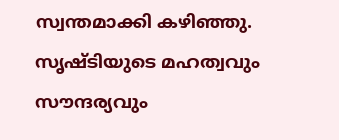സ്വന്തമാക്കി കഴിഞ്ഞു. സൃഷ്ടിയുടെ മഹത്വവും സൗന്ദര്യവും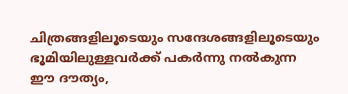ചിത്രങ്ങളിലൂടെയും സന്ദേശങ്ങളിലൂടെയും ഭൂമിയിലുള്ളവർക്ക് പകർന്നു നൽകുന്ന ഈ ദൗത്യം,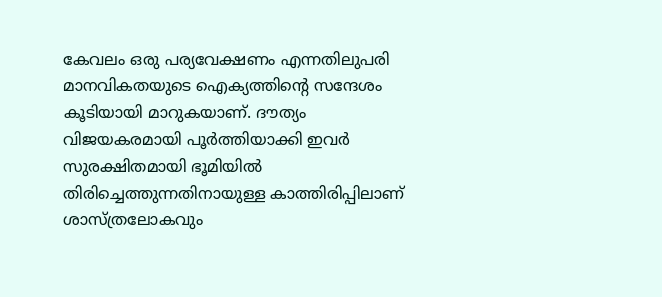കേവലം ഒരു പര്യവേക്ഷണം എന്നതിലുപരി മാനവികതയുടെ ഐക്യത്തിന്റെ സന്ദേശം കൂടിയായി മാറുകയാണ്. ദൗത്യം വിജയകരമായി പൂർത്തിയാക്കി ഇവർ സുരക്ഷിതമായി ഭൂമിയിൽ തിരിച്ചെത്തുന്നതിനായുള്ള കാത്തിരിപ്പിലാണ് ശാസ്ത്രലോകവും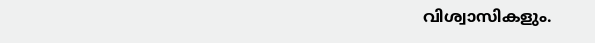വിശ്വാസികളും.